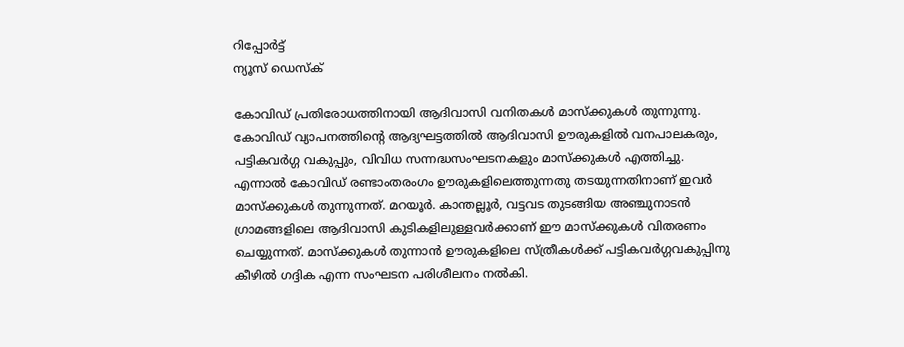റിപ്പോര്‍ട്ട്
ന്യൂസ് ഡെസ്ക്

കോവിഡ് പ്രതിരോധത്തിനായി ആദിവാസി വനിതകൾ മാസ്ക്കുകൾ തുന്നുന്നു. കോവിഡ് വ്യാപനത്തിന്റെ ആദ്യഘട്ടത്തിൽ ആദിവാസി ഊരുകളിൽ വനപാലകരും, പട്ടികവർഗ്ഗ വകുപ്പും, വിവിധ സന്നദ്ധസംഘടനകളും മാസ്ക്കുകൾ എത്തിച്ചു. എന്നാൽ കോവിഡ് രണ്ടാംതരംഗം ഊരുകളിലെത്തുന്നതു തടയുന്നതിനാണ് ഇവർ മാസ്ക്കുകൾ തുന്നുന്നത്. മറയൂർ. കാന്തല്ലൂർ, വട്ടവട തുടങ്ങിയ അഞ്ചുനാടൻ ഗ്രാമങ്ങളിലെ ആദിവാസി കുടികളിലുള്ളവർക്കാണ് ഈ മാസ്ക്കുകൾ വിതരണം ചെയ്യുന്നത്. മാസ്ക്കുകൾ തുന്നാൻ ഊരുകളിലെ സ്ത്രീകൾക്ക് പട്ടികവർഗ്ഗവകുപ്പിനു കീഴിൽ ഗദ്ദിക എന്ന സംഘടന പരിശീലനം നൽകി.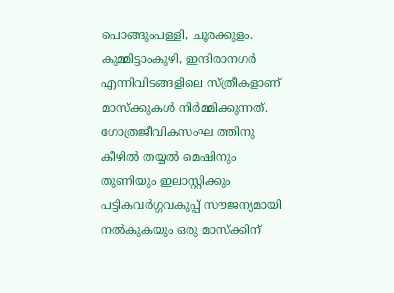പൊങ്ങുംപള്ളി, ചൂരക്കുളം. കുമ്മിട്ടാംകുഴി, ഇന്ദിരാനഗർ എന്നിവിടങ്ങളിലെ സ്ത്രീകളാണ് മാസ്ക്കുകൾ നിർമ്മിക്കുന്നത്. ഗോത്രജീവികസംഘ ത്തിനു കീഴിൽ തയ്യൽ മെഷിനും തുണിയും ഇലാസ്റ്റിക്കും പട്ടികവർഗ്ഗവകുപ്പ് സൗജന്യമായി നൽകുകയും ഒരു മാസ്ക്കിന്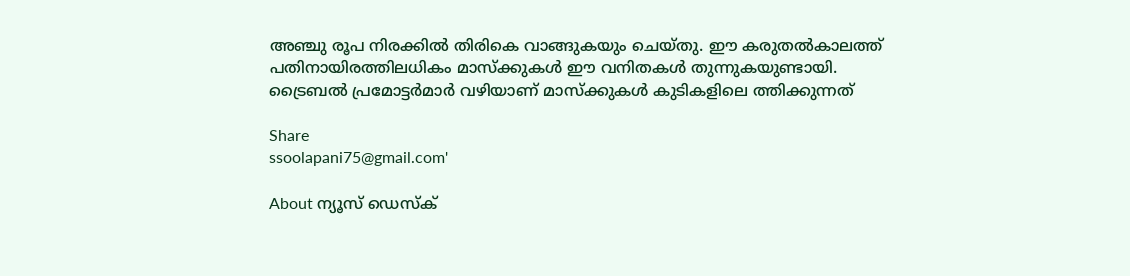അഞ്ചു രൂപ നിരക്കിൽ തിരികെ വാങ്ങുകയും ചെയ്തു. ഈ കരുതൽകാലത്ത് പതിനായിരത്തിലധികം മാസ്ക്കുകൾ ഈ വനിതകൾ തുന്നുകയുണ്ടായി. ട്രൈബൽ പ്രമോട്ടർമാർ വഴിയാണ് മാസ്ക്കുകൾ കുടികളിലെ ത്തിക്കുന്നത്

Share
ssoolapani75@gmail.com'

About ന്യൂസ് ഡെസ്ക്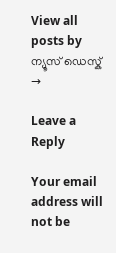View all posts by ന്യൂസ് ഡെസ്ക് →

Leave a Reply

Your email address will not be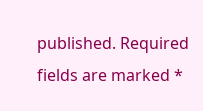published. Required fields are marked *